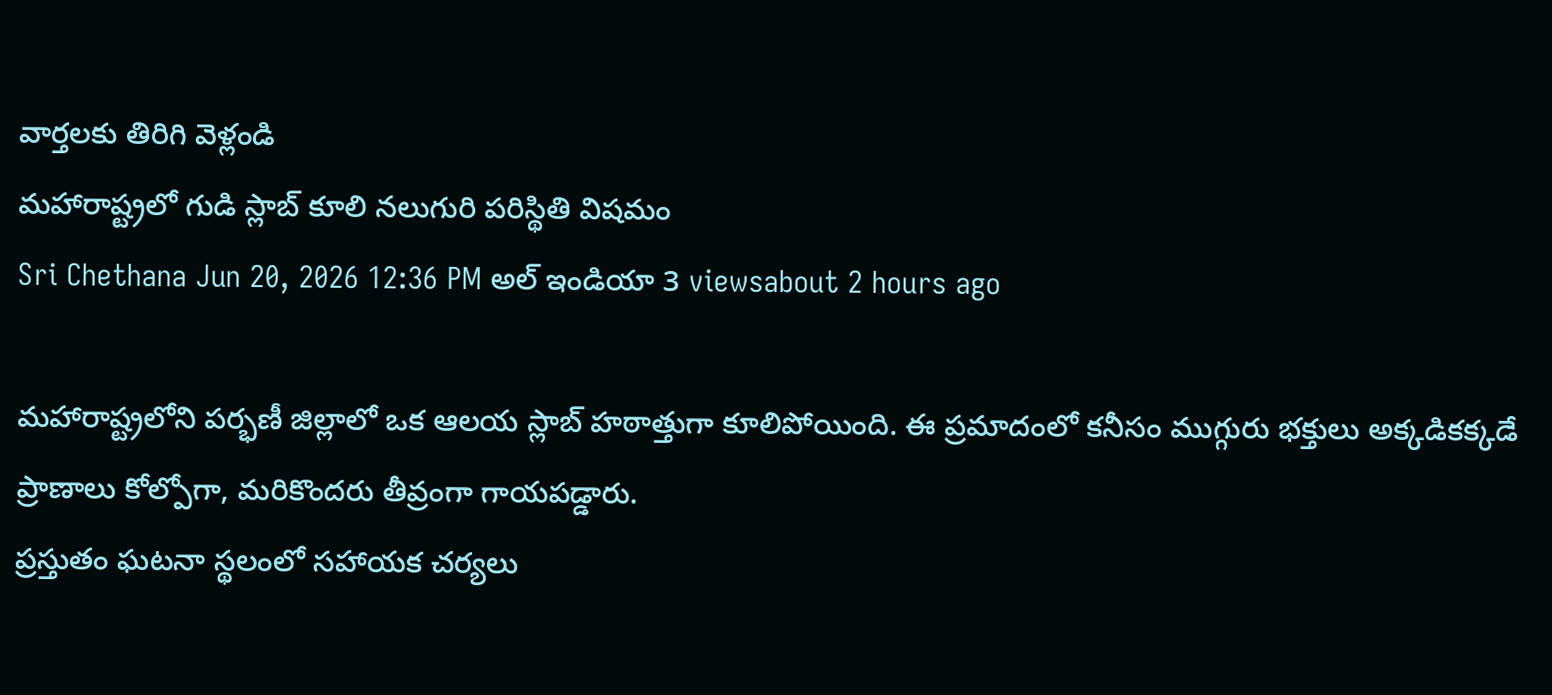వార్తలకు తిరిగి వెళ్లండి
మహారాష్ట్రలో గుడి స్లాబ్ కూలి నలుగురి పరిస్థితి విషమం
Sri Chethana Jun 20, 2026 12:36 PM అల్ ఇండియా 3 viewsabout 2 hours ago

మహారాష్ట్రలోని పర్భణీ జిల్లాలో ఒక ఆలయ స్లాబ్ హఠాత్తుగా కూలిపోయింది. ఈ ప్రమాదంలో కనీసం ముగ్గురు భక్తులు అక్కడికక్కడే ప్రాణాలు కోల్పోగా, మరికొందరు తీవ్రంగా గాయపడ్డారు.
ప్రస్తుతం ఘటనా స్థలంలో సహాయక చర్యలు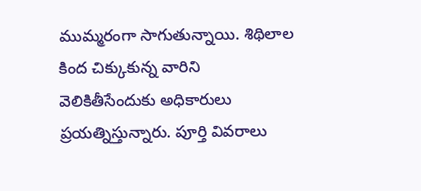ముమ్మరంగా సాగుతున్నాయి. శిథిలాల కింద చిక్కుకున్న వారిని వెలికితీసేందుకు అధికారులు ప్రయత్నిస్తున్నారు. పూర్తి వివరాలు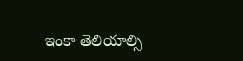ఇంకా తెలియాల్సి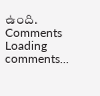ఉంది.
Comments
Loading comments...